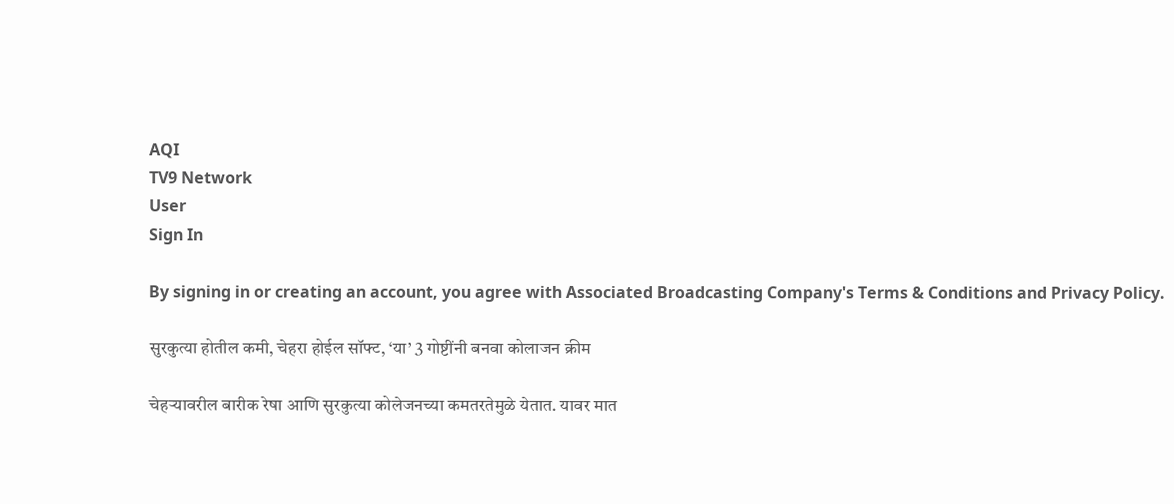AQI
TV9 Network
User
Sign In

By signing in or creating an account, you agree with Associated Broadcasting Company's Terms & Conditions and Privacy Policy.

सुरकुत्या होतील कमी, चेहरा होईल सॉफ्ट, ‘या’ 3 गोष्टींनी बनवा कोलाजन क्रीम

चेहऱ्यावरील बारीक रेषा आणि सुरकुत्या कोलेजनच्या कमतरतेमुळे येतात. यावर मात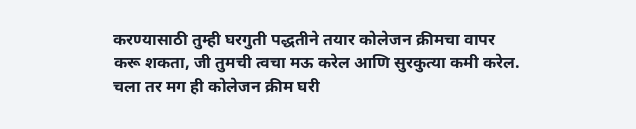करण्यासाठी तुम्ही घरगुती पद्धतीने तयार कोलेजन क्रीमचा वापर करू शकता, जी तुमची त्वचा मऊ करेल आणि सुरकुत्या कमी करेल. चला तर मग ही कोलेजन क्रीम घरी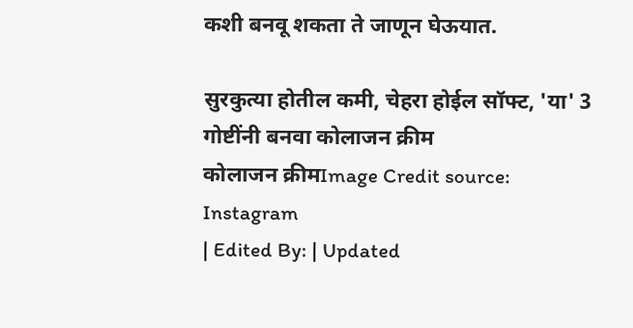कशी बनवू शकता ते जाणून घेऊयात.

सुरकुत्या होतील कमी, चेहरा होईल सॉफ्ट, 'या' 3 गोष्टींनी बनवा कोलाजन क्रीम
कोलाजन क्रीमImage Credit source: Instagram
| Edited By: | Updated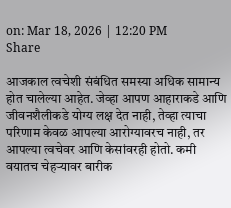on: Mar 18, 2026 | 12:20 PM
Share

आजकाल त्वचेशी संबंधित समस्या अधिक सामान्य होत चालेल्या आहेत. जेव्हा आपण आहाराकडे आणि जीवनशैलीकडे योग्य लक्ष देत नाही, तेव्हा त्याचा परिणाम केवळ आपल्या आरोग्यावरच नाही, तर आपल्या त्वचेवर आणि केसांवरही होतो. कमी वयातच चेहऱ्यावर बारीक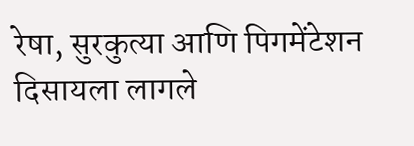रेषा, सुरकुत्या आणि पिगमेंटेशन दिसायला लागले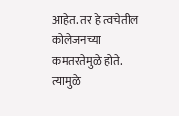आहेत. तर हे त्वचेतील कोलेजनच्या कमतरतेमुळे होते. त्यामुळे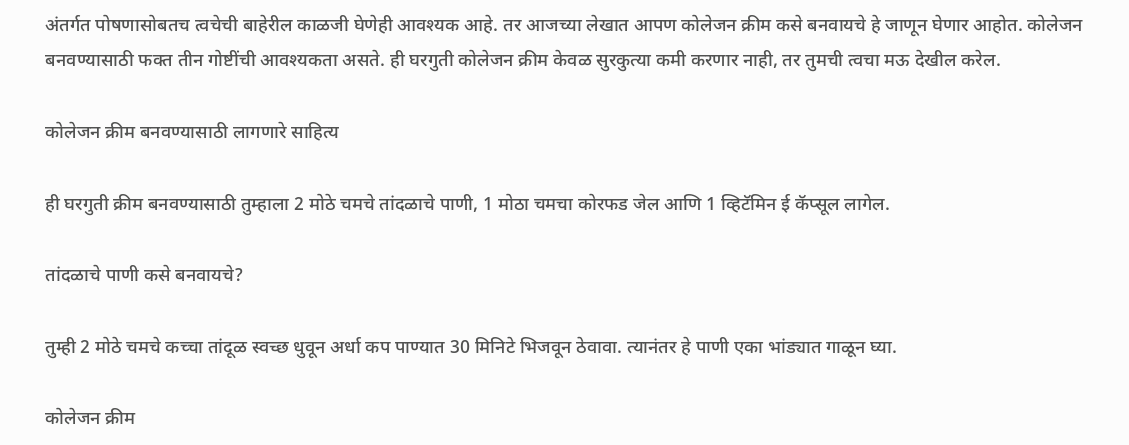अंतर्गत पोषणासोबतच त्वचेची बाहेरील काळजी घेणेही आवश्यक आहे. तर आजच्या लेखात आपण कोलेजन क्रीम कसे बनवायचे हे जाणून घेणार आहोत. कोलेजन बनवण्यासाठी फक्त तीन गोष्टींची आवश्यकता असते. ही घरगुती कोलेजन क्रीम केवळ सुरकुत्या कमी करणार नाही, तर तुमची त्वचा मऊ देखील करेल.

कोलेजन क्रीम बनवण्यासाठी लागणारे साहित्य

ही घरगुती क्रीम बनवण्यासाठी तुम्हाला 2 मोठे चमचे तांदळाचे पाणी, 1 मोठा चमचा कोरफड जेल आणि 1 व्हिटॅमिन ई कॅप्सूल लागेल.

तांदळाचे पाणी कसे बनवायचे?

तुम्ही 2 मोठे चमचे कच्चा तांदूळ स्वच्छ धुवून अर्धा कप पाण्यात 30 मिनिटे भिजवून ठेवावा. त्यानंतर हे पाणी एका भांड्यात गाळून घ्या.

कोलेजन क्रीम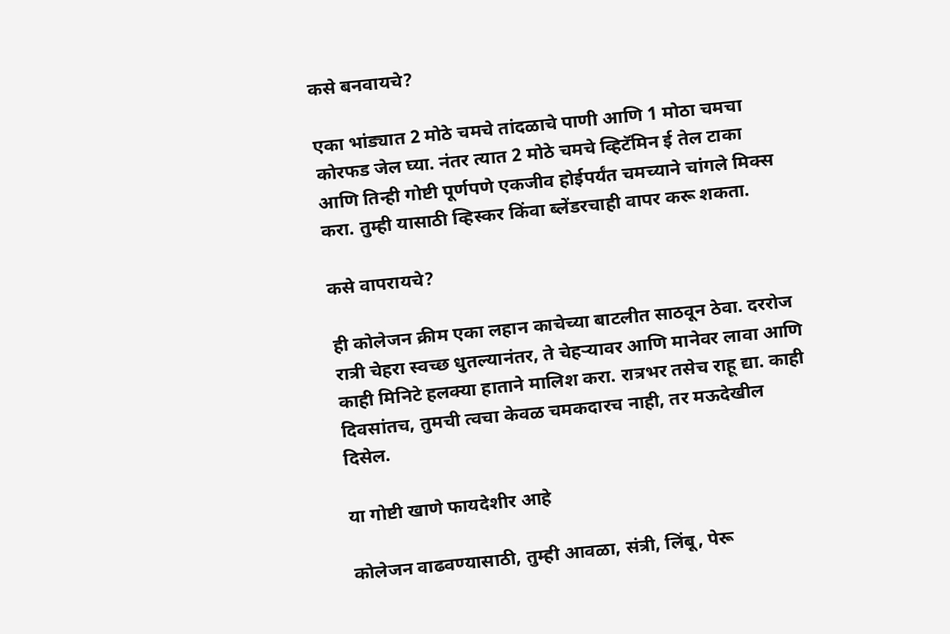कसे बनवायचे?

एका भांड्यात 2 मोठे चमचे तांदळाचे पाणी आणि 1 मोठा चमचा कोरफड जेल घ्या. नंतर त्यात 2 मोठे चमचे व्हिटॅमिन ई तेल टाका आणि तिन्ही गोष्टी पूर्णपणे एकजीव होईपर्यंत चमच्याने चांगले मिक्स करा. तुम्ही यासाठी व्हिस्कर किंवा ब्लेंडरचाही वापर करू शकता.

कसे वापरायचे?

ही कोलेजन क्रीम एका लहान काचेच्या बाटलीत साठवून ठेवा. दररोज रात्री चेहरा स्वच्छ धुतल्यानंतर, ते चेहऱ्यावर आणि मानेवर लावा आणि काही मिनिटे हलक्या हाताने मालिश करा. रात्रभर तसेच राहू द्या. काही दिवसांतच, तुमची त्वचा केवळ चमकदारच नाही, तर मऊदेखील दिसेल.

या गोष्टी खाणे फायदेशीर आहे

कोलेजन वाढवण्यासाठी, तुम्ही आवळा, संत्री, लिंबू, पेरू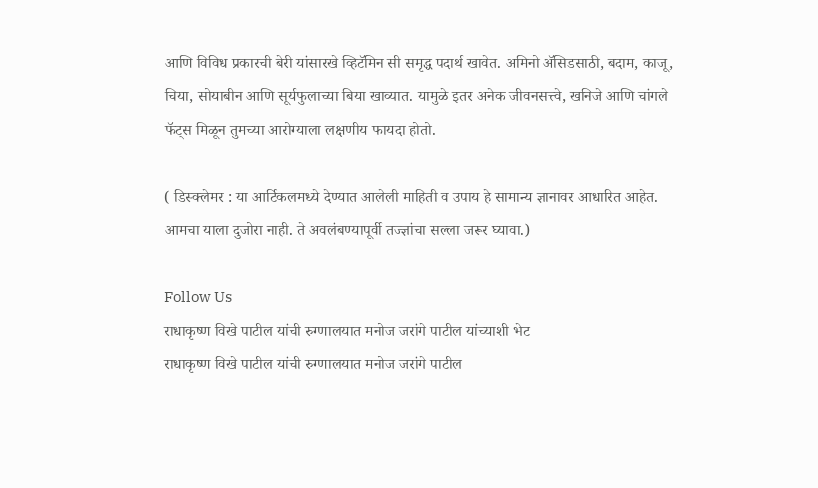आणि विविध प्रकारची बेरी यांसारखे व्हिटॅमिन सी समृद्ध पदार्थ खावेत. अमिनो ॲसिडसाठी, बदाम, काजू, चिया, सोयाबीन आणि सूर्यफुलाच्या बिया खाव्यात. यामुळे इतर अनेक जीवनसत्त्वे, खनिजे आणि चांगले फॅट्स मिळून तुमच्या आरोग्याला लक्षणीय फायदा होतो.

( डिस्क्लेमर : या आर्टिकलमध्ये देण्यात आलेली माहिती व उपाय हे सामान्य ज्ञानावर आधारित आहेत. आमचा याला दुजोरा नाही. ते अवलंबण्यापूर्वी तज्ज्ञांचा सल्ला जरूर घ्यावा.)

Follow Us
राधाकृष्ण विखे पाटील यांची रुग्णालयात मनोज जरांगे पाटील यांच्याशी भेट
राधाकृष्ण विखे पाटील यांची रुग्णालयात मनोज जरांगे पाटील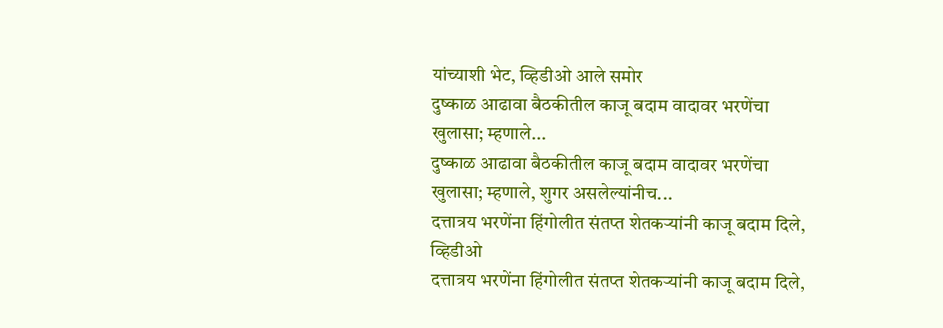यांच्याशी भेट, व्हिडीओ आले समोर
दुष्काळ आढावा बैठकीतील काजू बदाम वादावर भरणेंचा खुलासा; म्हणाले...
दुष्काळ आढावा बैठकीतील काजू बदाम वादावर भरणेंचा खुलासा; म्हणाले, शुगर असलेल्यांनीच...
दत्तात्रय भरणेंना हिंगोलीत संतप्त शेतकऱ्यांनी काजू बदाम दिले, व्हिडीओ
दत्तात्रय भरणेंना हिंगोलीत संतप्त शेतकऱ्यांनी काजू बदाम दिले,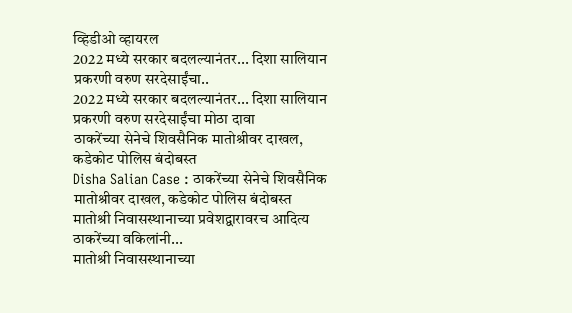व्हिडीओ व्हायरल
2022 मध्ये सरकार बदलल्यानंतर... दिशा सालियान प्रकरणी वरुण सरदेसाईंचा..
2022 मध्ये सरकार बदलल्यानंतर... दिशा सालियान प्रकरणी वरुण सरदेसाईंचा मोठा दावा
ठाकरेंच्या सेनेचे शिवसैनिक मातोश्रीवर दाखल, कडेकोट पोलिस बंदोबस्त
Disha Salian Case : ठाकरेंच्या सेनेचे शिवसैनिक मातोश्रीवर दाखल, कडेकोट पोलिस बंदोबस्त
मातोश्री निवासस्थानाच्या प्रवेशद्वारावरच आदित्य ठाकरेंच्या वकिलांनी...
मातोश्री निवासस्थानाच्या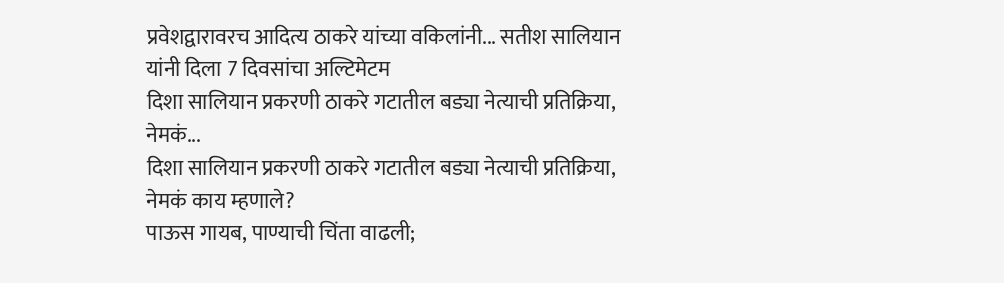प्रवेशद्वारावरच आदित्य ठाकरे यांच्या वकिलांनी... सतीश सालियान यांनी दिला 7 दिवसांचा अल्टिमेटम
दिशा सालियान प्रकरणी ठाकरे गटातील बड्या नेत्याची प्रतिक्रिया, नेमकं...
दिशा सालियान प्रकरणी ठाकरे गटातील बड्या नेत्याची प्रतिक्रिया, नेमकं काय म्हणाले?
पाऊस गायब, पाण्याची चिंता वाढली;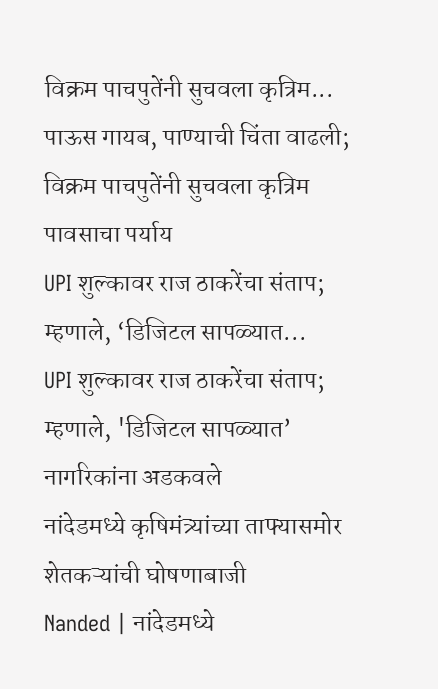विक्रम पाचपुतेंनी सुचवला कृत्रिम...
पाऊस गायब, पाण्याची चिंता वाढली; विक्रम पाचपुतेंनी सुचवला कृत्रिम पावसाचा पर्याय
UPI शुल्कावर राज ठाकरेंचा संताप; म्हणाले, ‘डिजिटल सापळ्यात...
UPI शुल्कावर राज ठाकरेंचा संताप; म्हणाले, 'डिजिटल सापळ्यात’ नागरिकांना अडकवले
नांदेडमध्ये कृषिमंत्र्यांच्या ताफ्यासमोर शेतकऱ्यांची घोषणाबाजी
Nanded | नांदेडमध्ये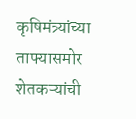कृषिमंत्र्यांच्या ताफ्यासमोर शेतकऱ्यांची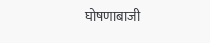घोषणाबाजी